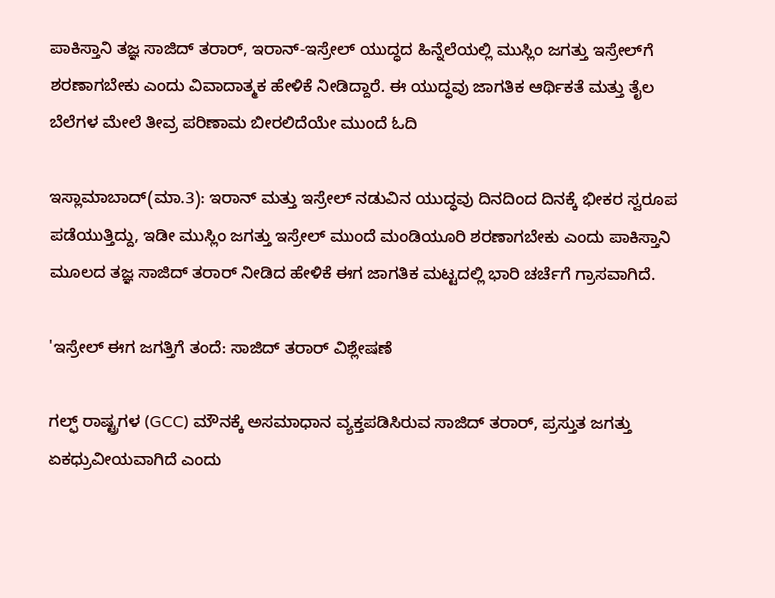ಪಾಕಿಸ್ತಾನಿ ತಜ್ಞ ಸಾಜಿದ್ ತರಾರ್, ಇರಾನ್-ಇಸ್ರೇಲ್ ಯುದ್ಧದ ಹಿನ್ನೆಲೆಯಲ್ಲಿ ಮುಸ್ಲಿಂ ಜಗತ್ತು ಇಸ್ರೇಲ್‌ಗೆ ಶರಣಾಗಬೇಕು ಎಂದು ವಿವಾದಾತ್ಮಕ ಹೇಳಿಕೆ ನೀಡಿದ್ದಾರೆ. ಈ ಯುದ್ಧವು ಜಾಗತಿಕ ಆರ್ಥಿಕತೆ ಮತ್ತು ತೈಲ ಬೆಲೆಗಳ ಮೇಲೆ ತೀವ್ರ ಪರಿಣಾಮ ಬೀರಲಿದೆಯೇ ಮುಂದೆ ಓದಿ

ಇಸ್ಲಾಮಾಬಾದ್(ಮಾ.3): ಇರಾನ್ ಮತ್ತು ಇಸ್ರೇಲ್ ನಡುವಿನ ಯುದ್ಧವು ದಿನದಿಂದ ದಿನಕ್ಕೆ ಭೀಕರ ಸ್ವರೂಪ ಪಡೆಯುತ್ತಿದ್ದು, ಇಡೀ ಮುಸ್ಲಿಂ ಜಗತ್ತು ಇಸ್ರೇಲ್ ಮುಂದೆ ಮಂಡಿಯೂರಿ ಶರಣಾಗಬೇಕು ಎಂದು ಪಾಕಿಸ್ತಾನಿ ಮೂಲದ ತಜ್ಞ ಸಾಜಿದ್ ತರಾರ್ ನೀಡಿದ ಹೇಳಿಕೆ ಈಗ ಜಾಗತಿಕ ಮಟ್ಟದಲ್ಲಿ ಭಾರಿ ಚರ್ಚೆಗೆ ಗ್ರಾಸವಾಗಿದೆ.

'ಇಸ್ರೇಲ್ ಈಗ ಜಗತ್ತಿಗೆ ತಂದೆ: ಸಾಜಿದ್ ತರಾರ್ ವಿಶ್ಲೇಷಣೆ

ಗಲ್ಫ್ ರಾಷ್ಟ್ರಗಳ (GCC) ಮೌನಕ್ಕೆ ಅಸಮಾಧಾನ ವ್ಯಕ್ತಪಡಿಸಿರುವ ಸಾಜಿದ್ ತರಾರ್, ಪ್ರಸ್ತುತ ಜಗತ್ತು ಏಕಧ್ರುವೀಯವಾಗಿದೆ ಎಂದು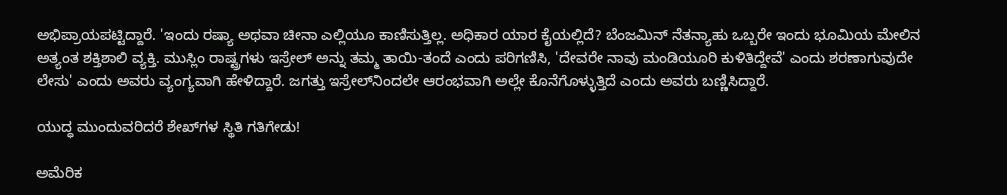ಅಭಿಪ್ರಾಯಪಟ್ಟಿದ್ದಾರೆ. 'ಇಂದು ರಷ್ಯಾ ಅಥವಾ ಚೀನಾ ಎಲ್ಲಿಯೂ ಕಾಣಿಸುತ್ತಿಲ್ಲ. ಅಧಿಕಾರ ಯಾರ ಕೈಯಲ್ಲಿದೆ? ಬೆಂಜಮಿನ್ ನೆತನ್ಯಾಹು ಒಬ್ಬರೇ ಇಂದು ಭೂಮಿಯ ಮೇಲಿನ ಅತ್ಯಂತ ಶಕ್ತಿಶಾಲಿ ವ್ಯಕ್ತಿ. ಮುಸ್ಲಿಂ ರಾಷ್ಟ್ರಗಳು ಇಸ್ರೇಲ್ ಅನ್ನು ತಮ್ಮ ತಾಯಿ-ತಂದೆ ಎಂದು ಪರಿಗಣಿಸಿ, 'ದೇವರೇ ನಾವು ಮಂಡಿಯೂರಿ ಕುಳಿತಿದ್ದೇವೆ' ಎಂದು ಶರಣಾಗುವುದೇ ಲೇಸು' ಎಂದು ಅವರು ವ್ಯಂಗ್ಯವಾಗಿ ಹೇಳಿದ್ದಾರೆ. ಜಗತ್ತು ಇಸ್ರೇಲ್‌ನಿಂದಲೇ ಆರಂಭವಾಗಿ ಅಲ್ಲೇ ಕೊನೆಗೊಳ್ಳುತ್ತಿದೆ ಎಂದು ಅವರು ಬಣ್ಣಿಸಿದ್ದಾರೆ.

ಯುದ್ಧ ಮುಂದುವರಿದರೆ ಶೇಖ್‌ಗಳ ಸ್ಥಿತಿ ಗತಿಗೇಡು!

ಅಮೆರಿಕ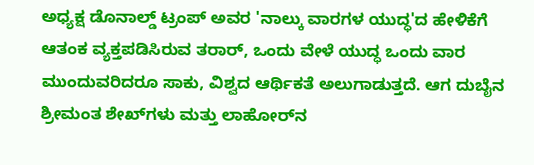ಅಧ್ಯಕ್ಷ ಡೊನಾಲ್ಡ್ ಟ್ರಂಪ್ ಅವರ 'ನಾಲ್ಕು ವಾರಗಳ ಯುದ್ಧ'ದ ಹೇಳಿಕೆಗೆ ಆತಂಕ ವ್ಯಕ್ತಪಡಿಸಿರುವ ತರಾರ್, ಒಂದು ವೇಳೆ ಯುದ್ಧ ಒಂದು ವಾರ ಮುಂದುವರಿದರೂ ಸಾಕು, ವಿಶ್ವದ ಆರ್ಥಿಕತೆ ಅಲುಗಾಡುತ್ತದೆ. ಆಗ ದುಬೈನ ಶ್ರೀಮಂತ ಶೇಖ್‌ಗಳು ಮತ್ತು ಲಾಹೋರ್‌ನ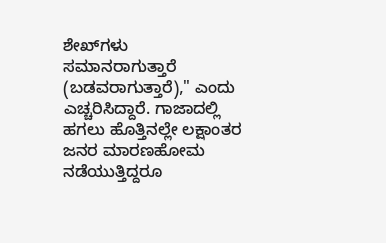ಶೇಖ್‌ಗಳು ಸಮಾನರಾಗುತ್ತಾರೆ (ಬಡವರಾಗುತ್ತಾರೆ)," ಎಂದು ಎಚ್ಚರಿಸಿದ್ದಾರೆ. ಗಾಜಾದಲ್ಲಿ ಹಗಲು ಹೊತ್ತಿನಲ್ಲೇ ಲಕ್ಷಾಂತರ ಜನರ ಮಾರಣಹೋಮ ನಡೆಯುತ್ತಿದ್ದರೂ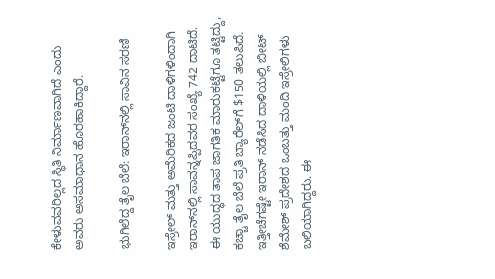ಕೇಳುವವರಿಲ್ಲದ ಸ್ಥಿತಿ ನಿರ್ಮಾಣವಾಗಿದೆ ಎಂದು ಅವರು ಅಸಮಾಧಾನ ಹೊರಹಾಕಿದ್ದಾರೆ.

ಭುಗಿಲೆದ್ದ ತೈಲ ಬೆಲೆ: ಇರಾನ್‌ನಲ್ಲಿ ಸಾವಿನ ಸರಣಿ

ಇಸ್ರೇಲ್ ಮತ್ತು ಅಮೆರಿಕದ ಜಂಟಿ ದಾಳಿಗಳಿಂದಾಗಿ ಇರಾನ್‌ನಲ್ಲಿ ಸಾವನ್ನಪ್ಪಿದವರ ಸಂಖ್ಯೆ 742 ದಾಟಿದೆ. ಈ ಯುದ್ಧದ ತಾಪ ಜಾಗತಿಕ ಮಾರುಕಟ್ಟೆಗೂ ತಟ್ಟಿದ್ದು, ಕಚ್ಚಾ ತೈಲ ಬೆಲೆ ಪ್ರತಿ ಬ್ಯಾರೆಲ್‌ಗೆ $150 ತಲುಪಿದೆ. ಇತ್ತೀಚೆಗಷ್ಟೇ ಇರಾನ್ ನಡೆಸಿದ ದಾಳಿಯಲ್ಲಿ ಬೀಟ್ ಶೆಮೇಶ್ ಪ್ರದೇಶದ ಒಂಬತ್ತು ಮಂದಿ ಇಸ್ರೇಲಿಗಳು ಬಲಿಯಾಗಿದ್ದರು. ಈ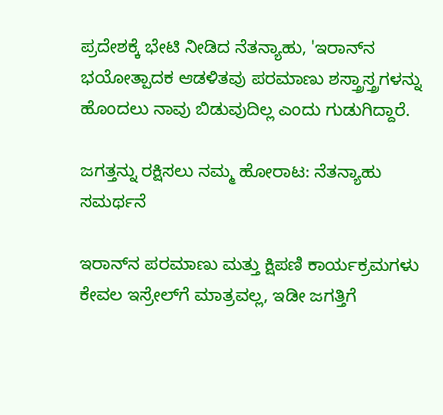ಪ್ರದೇಶಕ್ಕೆ ಭೇಟಿ ನೀಡಿದ ನೆತನ್ಯಾಹು, 'ಇರಾನ್‌ನ ಭಯೋತ್ಪಾದಕ ಆಡಳಿತವು ಪರಮಾಣು ಶಸ್ತ್ರಾಸ್ತ್ರಗಳನ್ನು ಹೊಂದಲು ನಾವು ಬಿಡುವುದಿಲ್ಲ ಎಂದು ಗುಡುಗಿದ್ದಾರೆ.

ಜಗತ್ತನ್ನು ರಕ್ಷಿಸಲು ನಮ್ಮ ಹೋರಾಟ: ನೆತನ್ಯಾಹು ಸಮರ್ಥನೆ

ಇರಾನ್‌ನ ಪರಮಾಣು ಮತ್ತು ಕ್ಷಿಪಣಿ ಕಾರ್ಯಕ್ರಮಗಳು ಕೇವಲ ಇಸ್ರೇಲ್‌ಗೆ ಮಾತ್ರವಲ್ಲ, ಇಡೀ ಜಗತ್ತಿಗೆ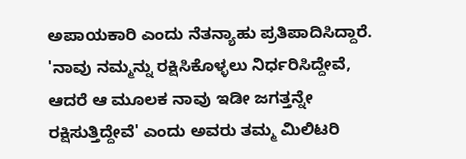ಅಪಾಯಕಾರಿ ಎಂದು ನೆತನ್ಯಾಹು ಪ್ರತಿಪಾದಿಸಿದ್ದಾರೆ. 'ನಾವು ನಮ್ಮನ್ನು ರಕ್ಷಿಸಿಕೊಳ್ಳಲು ನಿರ್ಧರಿಸಿದ್ದೇವೆ, ಆದರೆ ಆ ಮೂಲಕ ನಾವು ಇಡೀ ಜಗತ್ತನ್ನೇ ರಕ್ಷಿಸುತ್ತಿದ್ದೇವೆ' ಎಂದು ಅವರು ತಮ್ಮ ಮಿಲಿಟರಿ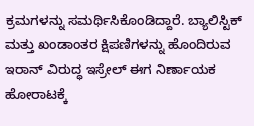ಕ್ರಮಗಳನ್ನು ಸಮರ್ಥಿಸಿಕೊಂಡಿದ್ದಾರೆ. ಬ್ಯಾಲಿಸ್ಟಿಕ್ ಮತ್ತು ಖಂಡಾಂತರ ಕ್ಷಿಪಣಿಗಳನ್ನು ಹೊಂದಿರುವ ಇರಾನ್ ವಿರುದ್ಧ ಇಸ್ರೇಲ್ ಈಗ ನಿರ್ಣಾಯಕ ಹೋರಾಟಕ್ಕೆ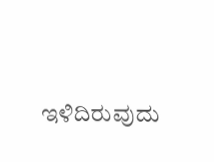ಇಳಿದಿರುವುದು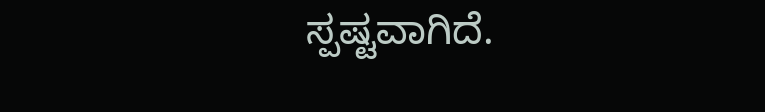ಸ್ಪಷ್ಟವಾಗಿದೆ.